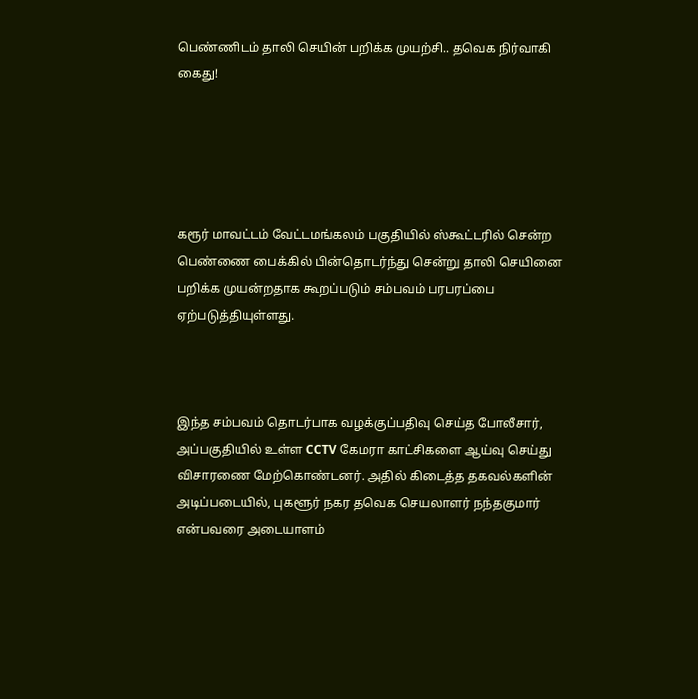பெண்ணிடம் தாலி செயின் பறிக்க முயற்சி.. தவெக நிர்வாகி கைது!





கரூர் மாவட்டம் வேட்டமங்கலம் பகுதியில் ஸ்கூட்டரில் சென்ற பெண்ணை பைக்கில் பின்தொடர்ந்து சென்று தாலி செயினை பறிக்க முயன்றதாக கூறப்படும் சம்பவம் பரபரப்பை ஏற்படுத்தியுள்ளது.



இந்த சம்பவம் தொடர்பாக வழக்குப்பதிவு செய்த போலீசார், அப்பகுதியில் உள்ள CCTV கேமரா காட்சிகளை ஆய்வு செய்து விசாரணை மேற்கொண்டனர். அதில் கிடைத்த தகவல்களின் அடிப்படையில், புகளூர் நகர தவெக செயலாளர் நந்தகுமார் என்பவரை அடையாளம்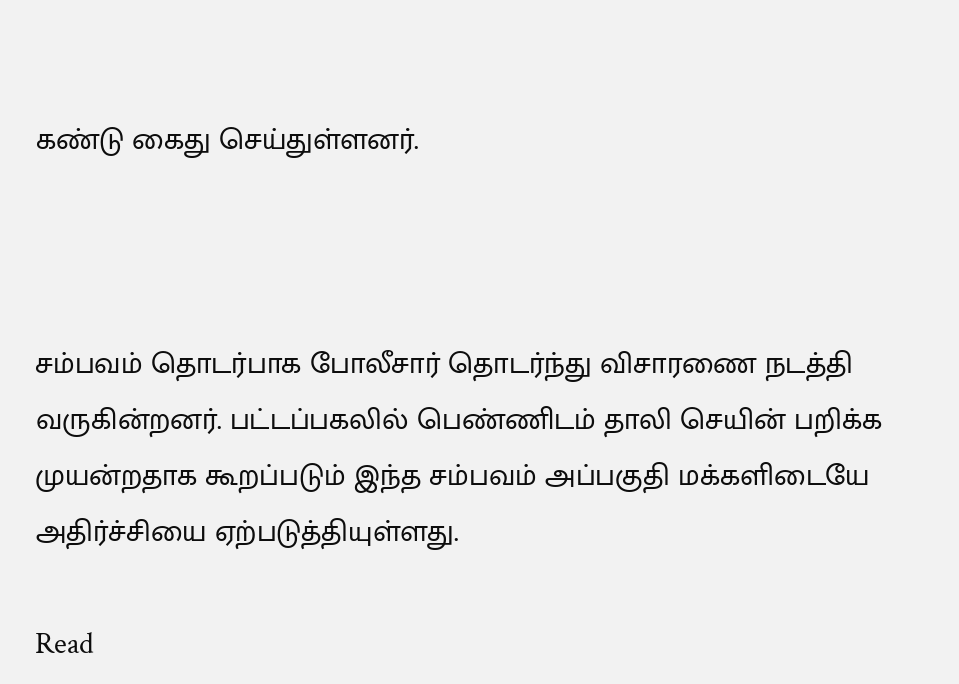கண்டு கைது செய்துள்ளனர்.



சம்பவம் தொடர்பாக போலீசார் தொடர்ந்து விசாரணை நடத்தி வருகின்றனர். பட்டப்பகலில் பெண்ணிடம் தாலி செயின் பறிக்க முயன்றதாக கூறப்படும் இந்த சம்பவம் அப்பகுதி மக்களிடையே அதிர்ச்சியை ஏற்படுத்தியுள்ளது.

Read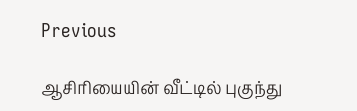Previous

ஆசிரியையின் வீட்டில் புகுந்து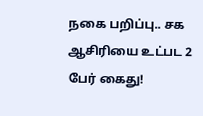நகை பறிப்பு.. சக ஆசிரியை உட்பட 2 பேர் கைது!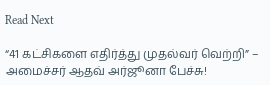Read Next

“41 கட்சிகளை எதிர்த்து முதல்வர் வெற்றி” – அமைச்சர் ஆதவ் அர்ஜூனா பேச்சு!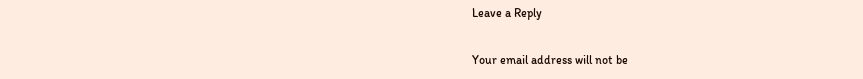Leave a Reply

Your email address will not be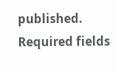published. Required fields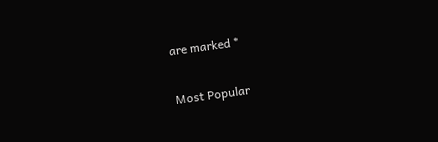are marked *

Most Popular